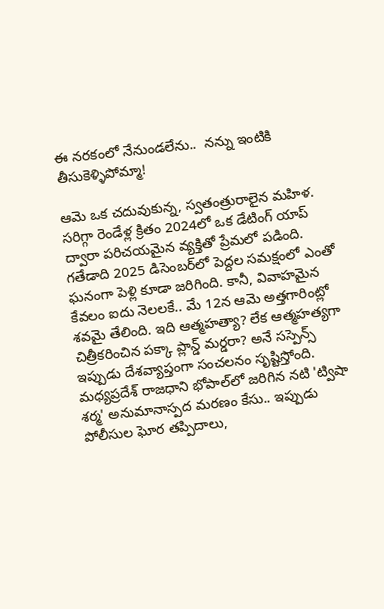ఈ నరకంలో నేనుండలేను..  నన్ను ఇంటికి తీసుకెళ్ళిపోమ్మా!

ఆమె ఒక చదువుకున్న, స్వతంత్రురాలైన మహిళ. సరిగ్గా రెండేళ్ల క్రితం 2024లో ఒక డేటింగ్ యాప్ ద్వారా పరిచయమైన వ్యక్తితో ప్రేమలో పడింది. గతేడాది 2025 డిసెంబర్‌లో పెద్దల సమక్షంలో ఎంతో ఘనంగా పెళ్లి కూడా జరిగింది. కానీ, వివాహమైన కేవలం ఐదు నెలలకే.. మే 12న ఆమె అత్తగారింట్లో శవమై తేలింది. ఇది ఆత్మహత్యా? లేక ఆత్మహత్యగా చిత్రీకరించిన పక్కా ప్లాన్డ్ మర్డరా? అనే సస్పెన్స్ ఇప్పుడు దేశవ్యాప్తంగా సంచలనం సృష్టిస్తోంది. మధ్యప్రదేశ్ రాజధాని భోపాల్‌లో జరిగిన నటి 'ట్విషా శర్మ' అనుమానాస్పద మరణం కేసు.. ఇప్పుడు పోలీసుల ఘోర తప్పిదాలు,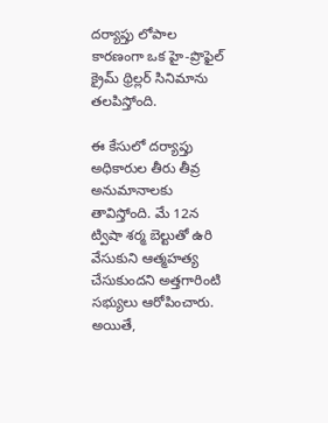దర్యాప్తు లోపాల కారణంగా ఒక హై-ప్రొఫైల్ క్రైమ్ థ్రిల్లర్ సినిమాను తలపిస్తోంది.

ఈ కేసులో దర్యాప్తు అధికారుల తీరు తీవ్ర అనుమానాలకు తావిస్తోంది. మే 12న ట్విషా శర్మ బెల్టుతో ఉరి వేసుకుని ఆత్మహత్య చేసుకుందని అత్తగారింటి సభ్యులు ఆరోపించారు. అయితే,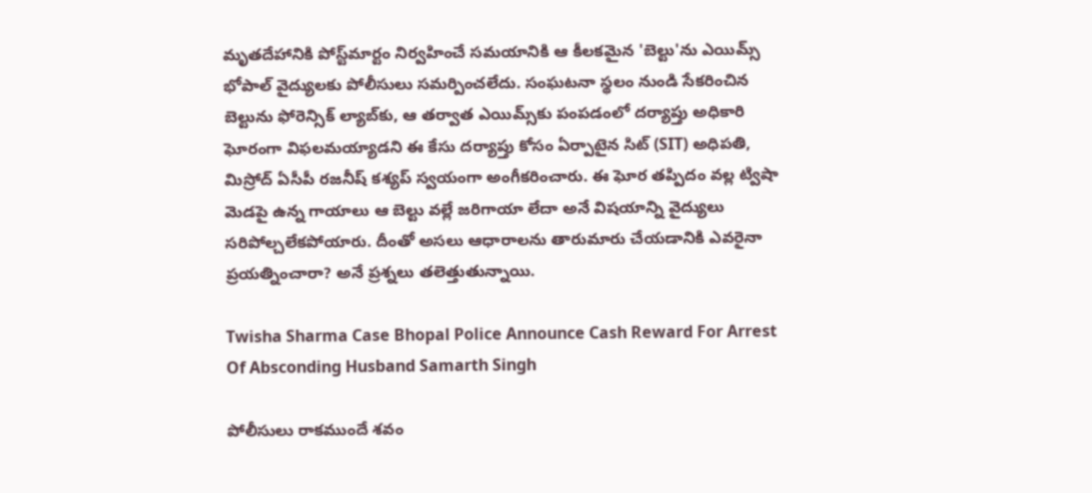మృతదేహానికి పోస్ట్‌మార్టం నిర్వహించే సమయానికి ఆ కీలకమైన 'బెల్టు'ను ఎయిమ్స్ భోపాల్ వైద్యులకు పోలీసులు సమర్పించలేదు. సంఘటనా స్థలం నుండి సేకరించిన బెల్టును ఫోరెన్సిక్ ల్యాబ్‌కు, ఆ తర్వాత ఎయిమ్స్‌కు పంపడంలో దర్యాప్తు అధికారి ఘోరంగా విఫలమయ్యాడని ఈ కేసు దర్యాప్తు కోసం ఏర్పాటైన సిట్ (SIT) అధిపతి, మిస్రోద్ ఏసీపీ రజనీష్ కశ్యప్ స్వయంగా అంగీకరించారు. ఈ ఘోర తప్పిదం వల్ల ట్విషా మెడపై ఉన్న గాయాలు ఆ బెల్టు వల్లే జరిగాయా లేదా అనే విషయాన్ని వైద్యులు సరిపోల్చలేకపోయారు. దీంతో అసలు ఆధారాలను తారుమారు చేయడానికి ఎవరైనా ప్రయత్నించారా? అనే ప్రశ్నలు తలెత్తుతున్నాయి.

Twisha Sharma Case Bhopal Police Announce Cash Reward For Arrest Of Absconding Husband Samarth Singh

పోలీసులు రాకముందే శవం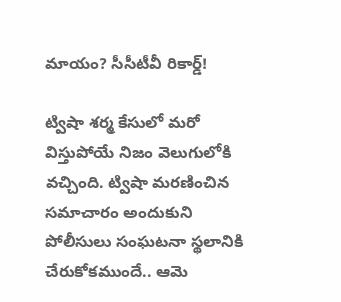మాయం? సీసీటీవీ రికార్డ్!

ట్విషా శర్మ కేసులో మరో విస్తుపోయే నిజం వెలుగులోకి వచ్చింది. ట్విషా మరణించిన సమాచారం అందుకుని పోలీసులు సంఘటనా స్థలానికి చేరుకోకముందే.. ఆమె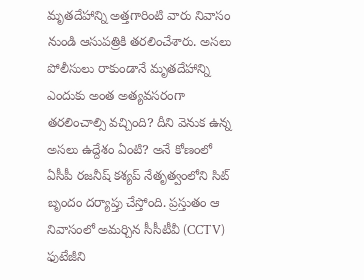మృతదేహాన్ని అత్తగారింటి వారు నివాసం నుండి ఆసుపత్రికి తరలించేశారు. అసలు పోలీసులు రాకుండానే మృతదేహాన్ని ఎందుకు అంత అత్యవసరంగా తరలించాల్సి వచ్చింది? దీని వెనుక ఉన్న అసలు ఉద్దేశం ఏంటి? అనే కోణంలో ఏసీపీ రజనీష్ కశ్యప్ నేతృత్వంలోని సిట్ బృందం దర్యాప్తు చేస్తోంది. ప్రస్తుతం ఆ నివాసంలో అమర్చిన సీసీటీవీ (CCTV) ఫుటేజీని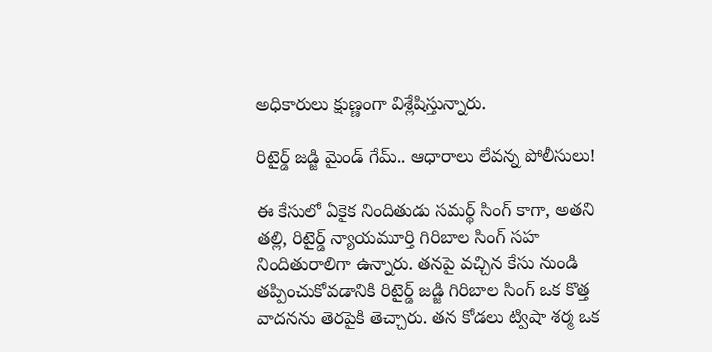అధికారులు క్షుణ్ణంగా విశ్లేషిస్తున్నారు.

రిటైర్డ్ జడ్జి మైండ్ గేమ్.. ఆధారాలు లేవన్న పోలీసులు!

ఈ కేసులో ఏకైక నిందితుడు సమర్థ్ సింగ్ కాగా, అతని తల్లి, రిటైర్డ్ న్యాయమూర్తి గిరిబాల సింగ్ సహ నిందితురాలిగా ఉన్నారు. తనపై వచ్చిన కేసు నుండి తప్పించుకోవడానికి రిటైర్డ్ జడ్జి గిరిబాల సింగ్ ఒక కొత్త వాదనను తెరపైకి తెచ్చారు. తన కోడలు ట్విషా శర్మ ఒక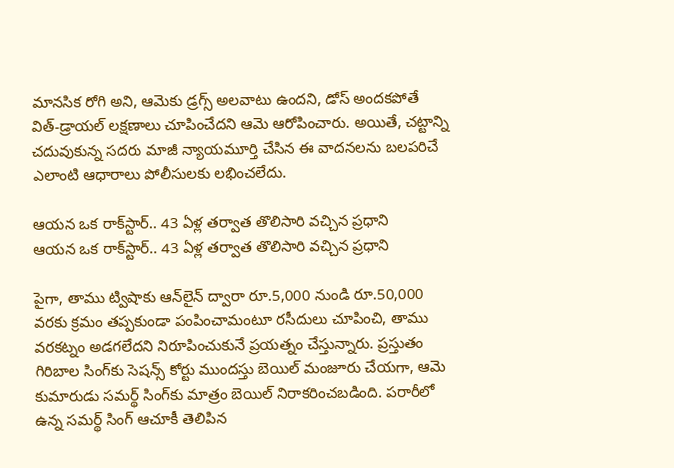మానసిక రోగి అని, ఆమెకు డ్రగ్స్ అలవాటు ఉందని, డోస్ అందకపోతే విత్-డ్రాయల్ లక్షణాలు చూపించేదని ఆమె ఆరోపించారు. అయితే, చట్టాన్ని చదువుకున్న సదరు మాజీ న్యాయమూర్తి చేసిన ఈ వాదనలను బలపరిచే ఎలాంటి ఆధారాలు పోలీసులకు లభించలేదు.

ఆయన ఒక రాక్‌స్టార్.. 43 ఏళ్ల తర్వాత తొలిసారి వచ్చిన ప్రధాని
ఆయన ఒక రాక్‌స్టార్.. 43 ఏళ్ల తర్వాత తొలిసారి వచ్చిన ప్రధాని

పైగా, తాము ట్విషాకు ఆన్‌లైన్ ద్వారా రూ.5,000 నుండి రూ.50,000 వరకు క్రమం తప్పకుండా పంపించామంటూ రసీదులు చూపించి, తాము వరకట్నం అడగలేదని నిరూపించుకునే ప్రయత్నం చేస్తున్నారు. ప్రస్తుతం గిరిబాల సింగ్‌కు సెషన్స్ కోర్టు ముందస్తు బెయిల్ మంజూరు చేయగా, ఆమె కుమారుడు సమర్థ్ సింగ్‌కు మాత్రం బెయిల్ నిరాకరించబడింది. పరారీలో ఉన్న సమర్థ్ సింగ్ ఆచూకీ తెలిపిన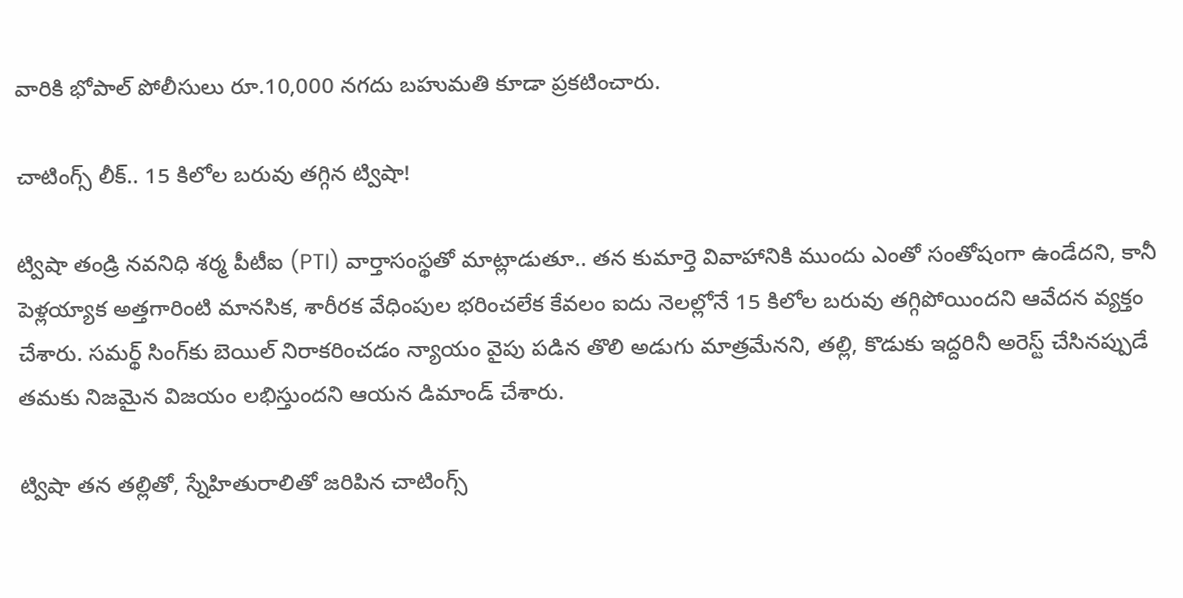వారికి భోపాల్ పోలీసులు రూ.10,000 నగదు బహుమతి కూడా ప్రకటించారు.

చాటింగ్స్ లీక్.. 15 కిలోల బరువు తగ్గిన ట్విషా!

ట్విషా తండ్రి నవనిధి శర్మ పీటీఐ (PTI) వార్తాసంస్థతో మాట్లాడుతూ.. తన కుమార్తె వివాహానికి ముందు ఎంతో సంతోషంగా ఉండేదని, కానీ పెళ్లయ్యాక అత్తగారింటి మానసిక, శారీరక వేధింపుల భరించలేక కేవలం ఐదు నెలల్లోనే 15 కిలోల బరువు తగ్గిపోయిందని ఆవేదన వ్యక్తం చేశారు. సమర్థ్ సింగ్‌కు బెయిల్ నిరాకరించడం న్యాయం వైపు పడిన తొలి అడుగు మాత్రమేనని, తల్లి, కొడుకు ఇద్దరినీ అరెస్ట్ చేసినప్పుడే తమకు నిజమైన విజయం లభిస్తుందని ఆయన డిమాండ్ చేశారు.

ట్విషా తన తల్లితో, స్నేహితురాలితో జరిపిన చాటింగ్స్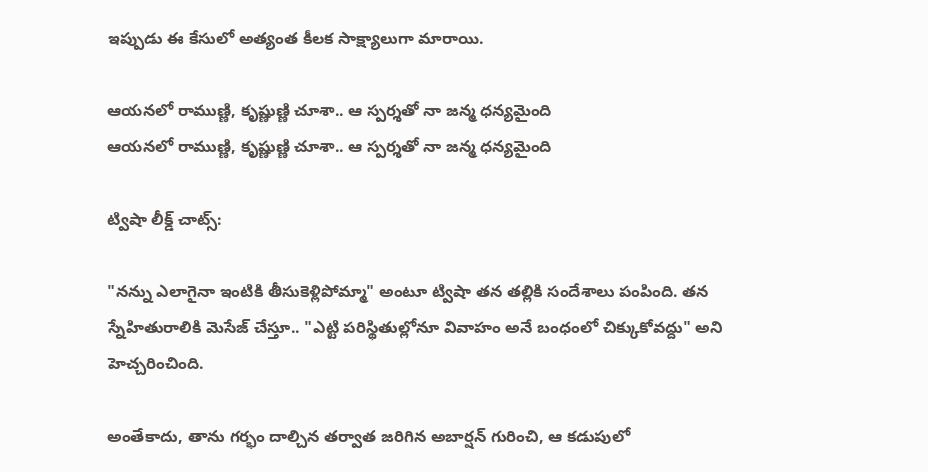ఇప్పుడు ఈ కేసులో అత్యంత కీలక సాక్ష్యాలుగా మారాయి.

ఆయనలో రాముణ్ణి, కృష్ణుణ్ణి చూశా.. ఆ స్పర్శతో నా జన్మ ధన్యమైంది
ఆయనలో రాముణ్ణి, కృష్ణుణ్ణి చూశా.. ఆ స్పర్శతో నా జన్మ ధన్యమైంది

ట్విషా లీక్డ్ చాట్స్:

"నన్ను ఎలాగైనా ఇంటికి తీసుకెళ్లిపోమ్మా" అంటూ ట్విషా తన తల్లికి సందేశాలు పంపింది. తన స్నేహితురాలికి మెసేజ్ చేస్తూ.. "ఎట్టి పరిస్థితుల్లోనూ వివాహం అనే బంధంలో చిక్కుకోవద్దు" అని హెచ్చరించింది.

అంతేకాదు, తాను గర్భం దాల్చిన తర్వాత జరిగిన అబార్షన్ గురించి, ఆ కడుపులో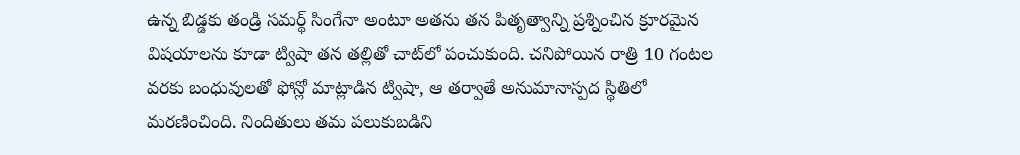ఉన్న బిడ్డకు తండ్రి సమర్థ్ సింగేనా అంటూ అతను తన పితృత్వాన్ని ప్రశ్నించిన క్రూరమైన విషయాలను కూడా ట్విషా తన తల్లితో చాట్‌లో పంచుకుంది. చనిపోయిన రాత్రి 10 గంటల వరకు బంధువులతో ఫోన్లో మాట్లాడిన ట్విషా, ఆ తర్వాతే అనుమానాస్పద స్థితిలో మరణించింది. నిందితులు తమ పలుకుబడిని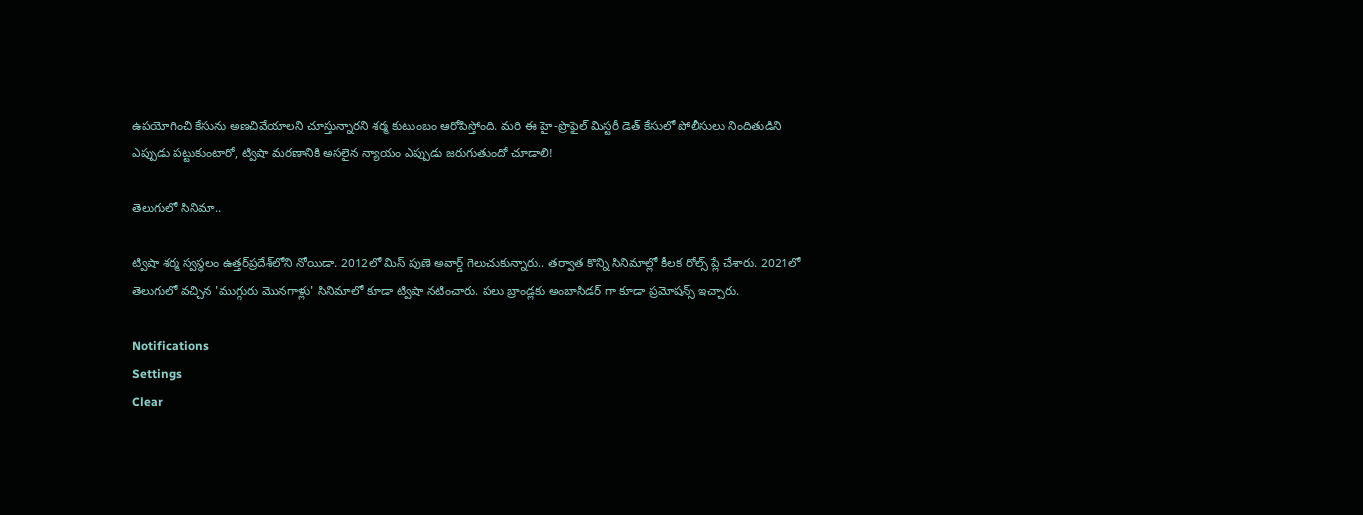ఉపయోగించి కేసును అణచివేయాలని చూస్తున్నారని శర్మ కుటుంబం ఆరోపిస్తోంది. మరి ఈ హై-ప్రొఫైల్ మిస్టరీ డెత్ కేసులో పోలీసులు నిందితుడిని ఎప్పుడు పట్టుకుంటారో, ట్విషా మరణానికి అసలైన న్యాయం ఎప్పుడు జరుగుతుందో చూడాలి!

తెలుగులో సినిమా..

ట్విషా శర్మ స్వస్థలం ఉత్తర్‌ప్రదేశ్‌లోని నోయిడా. 2012లో మిస్‌ పుణె అవార్డ్ గెలుచుకున్నారు.. తర్వాత కొన్ని సినిమాల్లో కీలక రోల్స్ ప్లే చేశారు. 2021లో తెలుగులో వచ్చిన 'ముగ్గురు మొనగాళ్లు' సినిమాలో కూడా ట్విషా నటించారు. పలు బ్రాండ్లకు అంబాసిడర్ గా కూడా ప్రమోషన్స్ ఇచ్చారు.

Notifications
Settings
Clear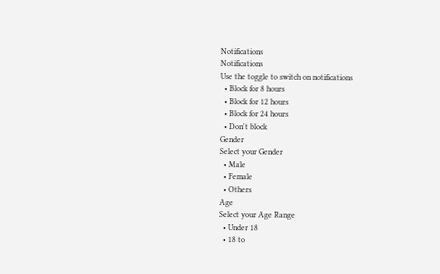Notifications
Notifications
Use the toggle to switch on notifications
  • Block for 8 hours
  • Block for 12 hours
  • Block for 24 hours
  • Don't block
Gender
Select your Gender
  • Male
  • Female
  • Others
Age
Select your Age Range
  • Under 18
  • 18 to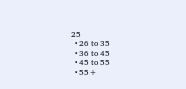25
  • 26 to 35
  • 36 to 45
  • 45 to 55
  • 55+